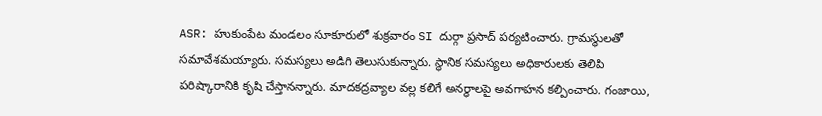ASR: హుకుంపేట మండలం సూకూరులో శుక్రవారం SI దుర్గా ప్రసాద్ పర్యటించారు. గ్రామస్థులతో సమావేశమయ్యారు. సమస్యలు అడిగి తెలుసుకున్నారు. స్థానిక సమస్యలు అధికారులకు తెలిపి పరిష్కారానికి కృషి చేస్తానన్నారు. మాదకద్రవ్యాల వల్ల కలిగే అనర్ధాలపై అవగాహన కల్పించారు. గంజాయి,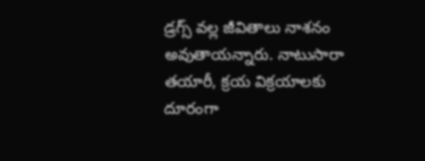డ్రగ్స్ వల్ల జీవితాలు నాశనం అవుతాయన్నారు. నాటుసారా తయారీ, క్రయ విక్రయాలకు దూరంగా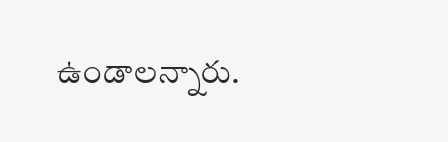ఉండాలన్నారు.